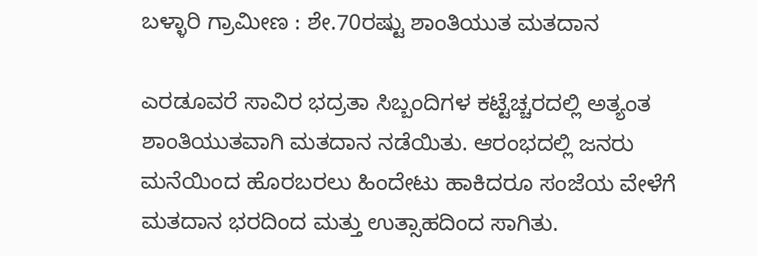ಬಳ್ಳಾರಿ ಗ್ರಾಮೀಣ : ಶೇ.70ರಷ್ಟು ಶಾಂತಿಯುತ ಮತದಾನ

ಎರಡೂವರೆ ಸಾವಿರ ಭದ್ರತಾ ಸಿಬ್ಬಂದಿಗಳ ಕಟ್ಟೆಚ್ಚರದಲ್ಲಿ ಅತ್ಯಂತ ಶಾಂತಿಯುತವಾಗಿ ಮತದಾನ ನಡೆಯಿತು. ಆರಂಭದಲ್ಲಿ ಜನರು ಮನೆಯಿಂದ ಹೊರಬರಲು ಹಿಂದೇಟು ಹಾಕಿದರೂ ಸಂಜೆಯ ವೇಳೆಗೆ ಮತದಾನ ಭರದಿಂದ ಮತ್ತು ಉತ್ಸಾಹದಿಂದ ಸಾಗಿತು.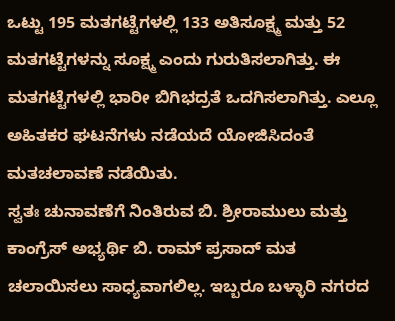ಒಟ್ಟು 195 ಮತಗಟ್ಟೆಗಳಲ್ಲಿ 133 ಅತಿಸೂಕ್ಷ್ಮ ಮತ್ತು 52 ಮತಗಟ್ಟೆಗಳನ್ನು ಸೂಕ್ಷ್ಮ ಎಂದು ಗುರುತಿಸಲಾಗಿತ್ತು. ಈ ಮತಗಟ್ಟೆಗಳಲ್ಲಿ ಭಾರೀ ಬಿಗಿಭದ್ರತೆ ಒದಗಿಸಲಾಗಿತ್ತು. ಎಲ್ಲೂ ಅಹಿತಕರ ಘಟನೆಗಳು ನಡೆಯದೆ ಯೋಜಿಸಿದಂತೆ ಮತಚಲಾವಣೆ ನಡೆಯಿತು.
ಸ್ವತಃ ಚುನಾವಣೆಗೆ ನಿಂತಿರುವ ಬಿ. ಶ್ರೀರಾಮುಲು ಮತ್ತು ಕಾಂಗ್ರೆಸ್ ಅಭ್ಯರ್ಥಿ ಬಿ. ರಾಮ್ ಪ್ರಸಾದ್ ಮತ ಚಲಾಯಿಸಲು ಸಾಧ್ಯವಾಗಲಿಲ್ಲ. ಇಬ್ಬರೂ ಬಳ್ಳಾರಿ ನಗರದ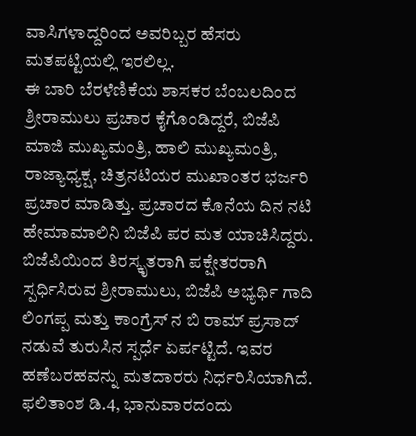ವಾಸಿಗಳಾದ್ದರಿಂದ ಅವರಿಬ್ಬರ ಹೆಸರು ಮತಪಟ್ಟಿಯಲ್ಲಿ ಇರಲಿಲ್ಲ.
ಈ ಬಾರಿ ಬೆರಳೆಣಿಕೆಯ ಶಾಸಕರ ಬೆಂಬಲದಿಂದ ಶ್ರೀರಾಮುಲು ಪ್ರಚಾರ ಕೈಗೊಂಡಿದ್ದರೆ, ಬಿಜೆಪಿ ಮಾಜಿ ಮುಖ್ಯಮಂತ್ರಿ, ಹಾಲಿ ಮುಖ್ಯಮಂತ್ರಿ, ರಾಜ್ಯಾಧ್ಯಕ್ಷ, ಚಿತ್ರನಟಿಯರ ಮುಖಾಂತರ ಭರ್ಜರಿ ಪ್ರಚಾರ ಮಾಡಿತ್ತು. ಪ್ರಚಾರದ ಕೊನೆಯ ದಿನ ನಟಿ ಹೇಮಾಮಾಲಿನಿ ಬಿಜೆಪಿ ಪರ ಮತ ಯಾಚಿಸಿದ್ದರು.
ಬಿಜೆಪಿಯಿಂದ ತಿರಸ್ಕೃತರಾಗಿ ಪಕ್ಷೇತರರಾಗಿ ಸ್ಪರ್ಧಿಸಿರುವ ಶ್ರೀರಾಮುಲು, ಬಿಜೆಪಿ ಅಭ್ಯರ್ಥಿ ಗಾದಿ ಲಿಂಗಪ್ಪ ಮತ್ತು ಕಾಂಗ್ರೆಸ್ ನ ಬಿ ರಾಮ್ ಪ್ರಸಾದ್ ನಡುವೆ ತುರುಸಿನ ಸ್ಪರ್ಧೆ ಏರ್ಪಟ್ಟಿದೆ. ಇವರ ಹಣೆಬರಹವನ್ನು ಮತದಾರರು ನಿರ್ಧರಿಸಿಯಾಗಿದೆ. ಫಲಿತಾಂಶ ಡಿ.4, ಭಾನುವಾರದಂದು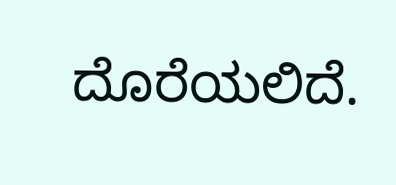ದೊರೆಯಲಿದೆ.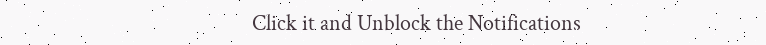Click it and Unblock the Notifications